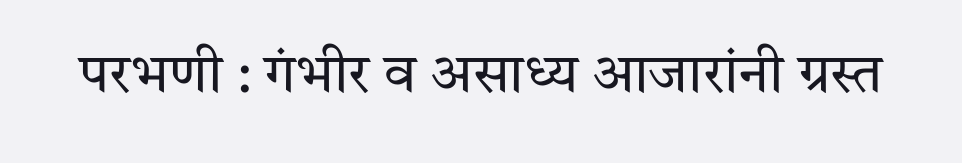परभणी : गंभीर व असाध्य आजारांनी ग्रस्त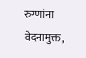रुग्णांना वेदनामुक्त,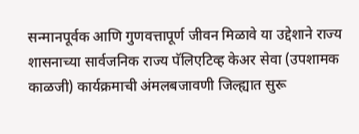सन्मानपूर्वक आणि गुणवत्तापूर्ण जीवन मिळावे या उद्देशाने राज्य शासनाच्या सार्वजनिक राज्य पॅलिएटिव्ह केअर सेवा (उपशामक काळजी) कार्यक्रमाची अंमलबजावणी जिल्ह्यात सुरू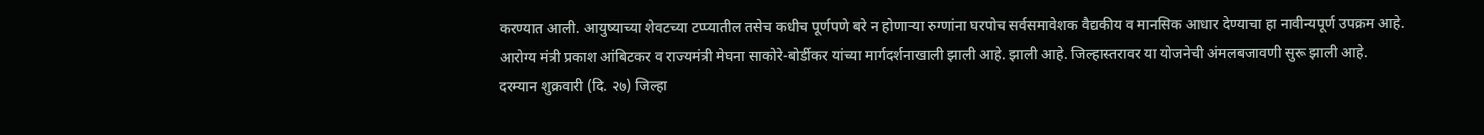करण्यात आली. आयुष्याच्या शेवटच्या टप्प्यातील तसेच कधीच पूर्णपणे बरे न होणाऱ्या रुग्णांना घरपोच सर्वसमावेशक वैद्यकीय व मानसिक आधार देण्याचा हा नावीन्यपूर्ण उपक्रम आहे. आरोग्य मंत्री प्रकाश आंबिटकर व राज्यमंत्री मेघना साकोरे-बोर्डीकर यांच्या मार्गदर्शनाखाली झाली आहे. झाली आहे. जिल्हास्तरावर या योजनेची अंमलबजावणी सुरू झाली आहे.
दरम्यान शुक्रवारी (दि. २७) जिल्हा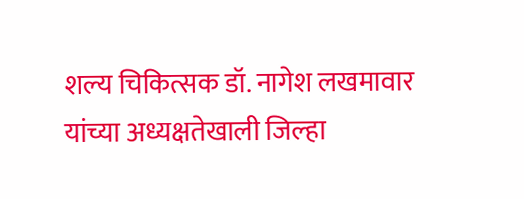शल्य चिकित्सक डॉ. नागेश लखमावार यांच्या अध्यक्षतेखाली जिल्हा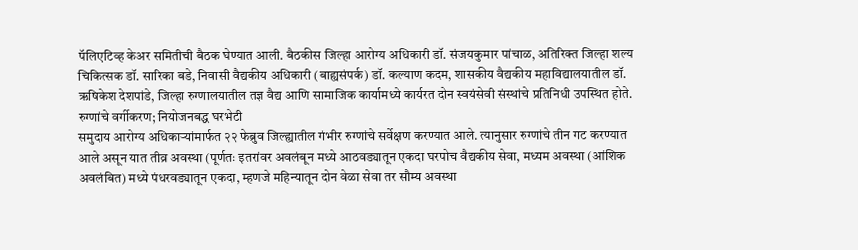पॅलिएटिव्ह केअर समितीची बैठक घेण्यात आली. बैठकीस जिल्हा आरोग्य अधिकारी डॉ. संजयकुमार पांचाळ, अतिरिक्त जिल्हा शल्य चिकित्सक डॉ. सारिका बडे, निवासी वैद्यकीय अधिकारी (बाह्यसंपर्क) डॉ. कल्याण कदम, शासकीय वैद्यकीय महाविद्यालयातील डॉ. ऋषिकेश देशपांडे, जिल्हा रुग्णालयातील तज्ञ वैद्य आणि सामाजिक कार्यामध्ये कार्यरत दोन स्वयंसेवी संस्थांचे प्रतिनिधी उपस्थित होते.
रुग्णांचे वर्गीकरण; नियोजनबद्ध घरभेटी
समुदाय आरोग्य अधिकाऱ्यांमार्फत २२ फेब्रुव जिल्ह्यातील गंभीर रुग्णांचे सर्वेक्षण करण्यात आले. त्यानुसार रुग्णांचे तीन गट करण्यात आले असून यात तीव्र अवस्था (पूर्णतः इतरांवर अवलंबून मध्ये आठवड्यातून एकदा घरपोच वैद्यकीय सेवा, मध्यम अवस्था (आंशिक अवलंबित) मध्ये पंधरवड्यातून एकदा, म्हणजे महिन्यातून दोन वेळा सेवा तर सौम्य अवस्था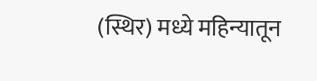(स्थिर) मध्ये महिन्यातून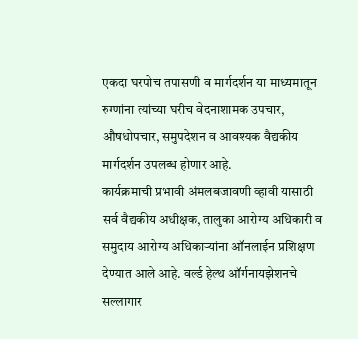एकदा घरपोच तपासणी व मार्गदर्शन या माध्यमातून रुग्णांना त्यांच्या घरीच वेदनाशामक उपचार, औषधोपचार, समुपदेशन व आवश्यक वैद्यकीय मार्गदर्शन उपलब्ध होणार आहे.
कार्यक्रमाची प्रभावी अंमलबजावणी व्हावी यासाठी सर्व वैद्यकीय अधीक्षक, तालुका आरोग्य अधिकारी व समुदाय आरोग्य अधिकाऱ्यांना ऑनलाईन प्रशिक्षण देण्यात आले आहे. वर्ल्ड हेल्थ ऑर्गनायझेशनचे सल्लागार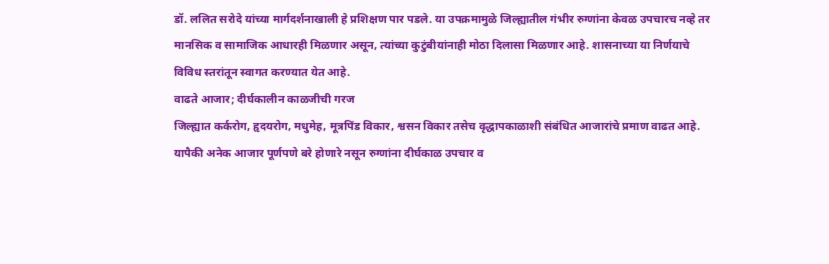डॉ. ललित सरोदे यांच्या मार्गदर्शनाखाली हे प्रशिक्षण पार पडले. या उपक्रमामुळे जिल्ह्यातील गंभीर रुग्णांना केवळ उपचारच नव्हे तर मानसिक व सामाजिक आधारही मिळणार असून, त्यांच्या कुटुंबीयांनाही मोठा दिलासा मिळणार आहे. शासनाच्या या निर्णयाचे विविध स्तरांतून स्वागत करण्यात येत आहे.
वाढते आजार; दीर्घकालीन काळजीची गरज
जिल्ह्यात कर्करोग, हृदयरोग, मधुमेह, मूत्रपिंड विकार, श्वसन विकार तसेच वृद्धापकाळाशी संबंधित आजारांचे प्रमाण वाढत आहे. यापैकी अनेक आजार पूर्णपणे बरे होणारे नसून रुग्णांना दीर्घकाळ उपचार व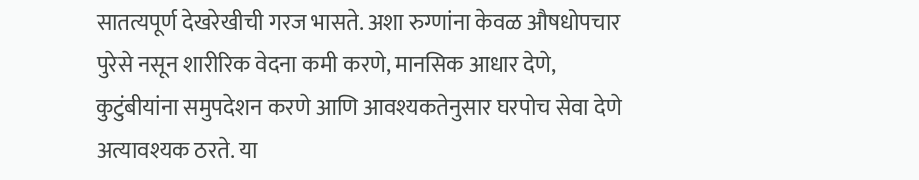सातत्यपूर्ण देखरेखीची गरज भासते. अशा रुग्णांना केवळ औषधोपचार पुरेसे नसून शारीरिक वेदना कमी करणे, मानसिक आधार देणे, कुटुंबीयांना समुपदेशन करणे आणि आवश्यकतेनुसार घरपोच सेवा देणे अत्यावश्यक ठरते. या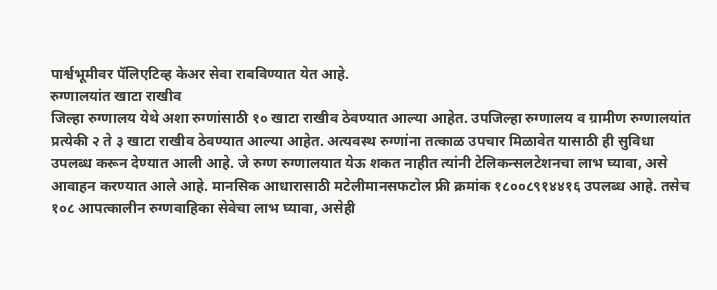पार्श्वभूमीवर पॅलिएटिव्ह केअर सेवा राबविण्यात येत आहे.
रुग्णालयांत खाटा राखीव
जिल्हा रुग्णालय येथे अशा रुग्णांसाठी १० खाटा राखीव ठेवण्यात आल्या आहेत. उपजिल्हा रुग्णालय व ग्रामीण रुग्णालयांत प्रत्येकी २ ते ३ खाटा राखीव ठेवण्यात आल्या आहेत. अत्यवस्थ रुग्णांना तत्काळ उपचार मिळावेत यासाठी ही सुविधा उपलब्ध करून देण्यात आली आहे. जे रुग्ण रुग्णालयात येऊ शकत नाहीत त्यांनी टेलिकन्सलटेशनचा लाभ घ्यावा, असे आवाहन करण्यात आले आहे. मानसिक आधारासाठी मटेलीमानसफटोल फ्री क्रमांक १८००८९१४४१६ उपलब्ध आहे. तसेच १०८ आपत्कालीन रुग्णवाहिका सेवेचा लाभ घ्यावा, असेही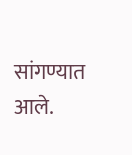सांगण्यात आले.